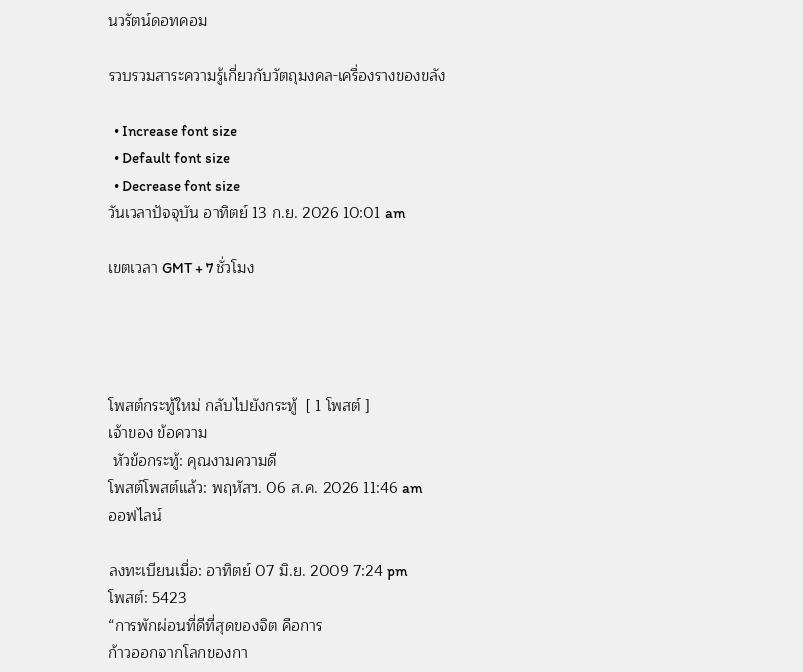นวรัตน์ดอทคอม

รวบรวมสาระความรู้เกี่ยวกับวัตถุมงคล-เครื่องรางของขลัง

  • Increase font size
  • Default font size
  • Decrease font size
วันเวลาปัจจุบัน อาทิตย์ 13 ก.ย. 2026 10:01 am

เขตเวลา GMT + 7 ชั่วโมง




โพสต์กระทู้ใหม่ กลับไปยังกระทู้  [ 1 โพสต์ ]
เจ้าของ ข้อความ
 หัวข้อกระทู้: คุณงามความดี
โพสต์โพสต์แล้ว: พฤหัสฯ. 06 ส.ค. 2026 11:46 am
ออฟไลน์

ลงทะเบียนเมื่อ: อาทิตย์ 07 มิ.ย. 2009 7:24 pm
โพสต์: 5423
“การพักผ่อนที่ดีที่สุดของจิต คือการ
ก้าวออกจากโลกของกา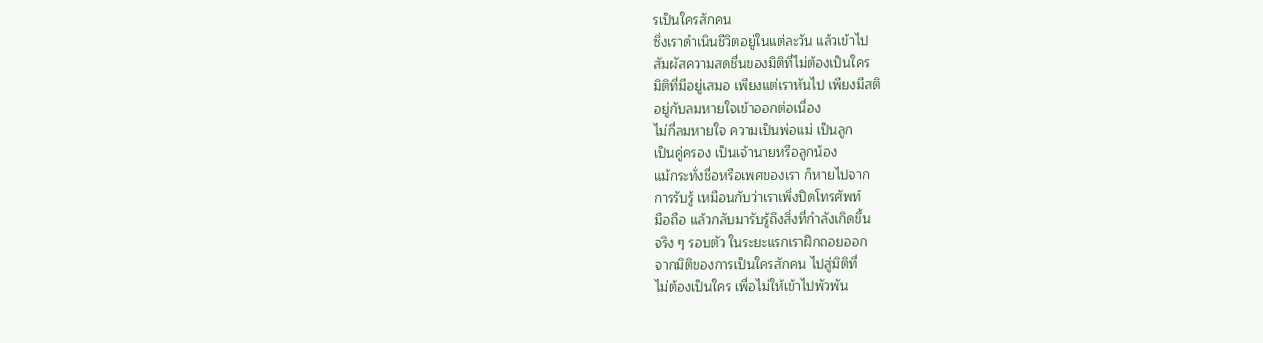รเป็นใครสักคน
ซึ่งเราดำเนินชีวิตอยู่ในแต่ละวัน แล้วเข้าไป
สัมผัสความสดชื่นของมิติที่ไม่ต้องเป็นใคร
มิติที่มีอยู่เสมอ เพียงแต่เราหันไป เพียงมีสติ
อยู่กับลมหายใจเข้าออกต่อเนื่อง
ไม่กี่ลมหายใจ ความเป็นพ่อแม่ เป็นลูก
เป็นคู่ครอง เป็นเจ้านายหรือลูกน้อง
แม้กระทั่งชื่อหรือเพศของเรา ก็หายไปจาก
การรับรู้ เหมือนกับว่าเราเพิ่งปิดโทรศัพท์
มือถือ แล้วกลับมารับรู้ถึงสิ่งที่กำลังเกิดขึ้น
จริง ๆ รอบตัว ในระยะแรกเราฝึกถอยออก
จากมิติของการเป็นใครสักคน ไปสู่มิติที่
ไม่ต้องเป็นใคร เพื่อไม่ให้เข้าไปพัวพัน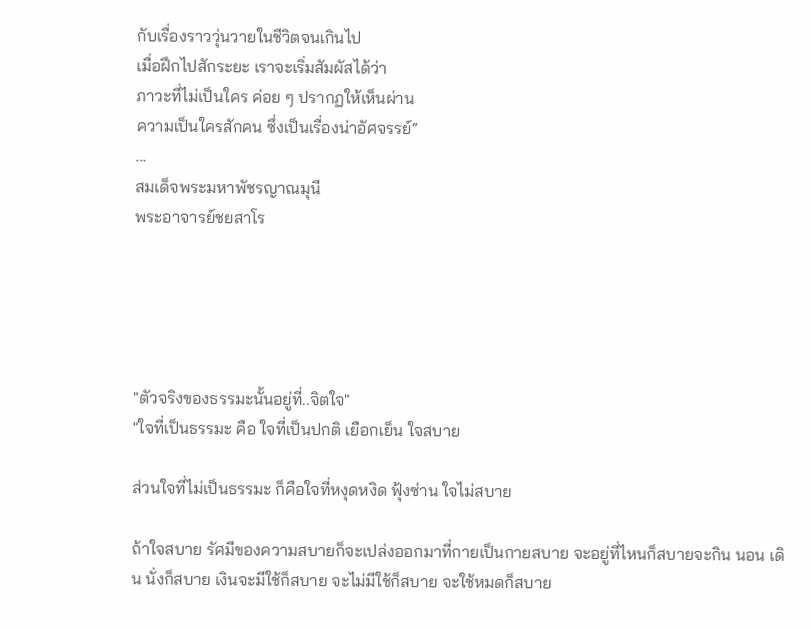กับเรื่องราววุ่นวายในชีวิตจนเกินไป
เมื่อฝึกไปสักระยะ เราจะเริ่มสัมผัสได้ว่า
ภาวะที่ไม่เป็นใคร ค่อย ๆ ปรากฏให้เห็นผ่าน
ความเป็นใครสักคน ซึ่งเป็นเรื่องน่าอัศจรรย์“
...
สมเด็จพระมหาพัชรญาณมุนี
พระอาจารย์ชยสาโร





"ตัวจริงของธรรมะนั้นอยู่ที่..จิตใจ"
"ใจที่เป็นธรรมะ คือ ใจที่เป็นปกติ เยือกเย็น ใจสบาย

ส่วนใจที่ไม่เป็นธรรมะ ก็คือใจที่หงุดหงิด ฟุ้งซ่าน ใจไม่สบาย

ถ้าใจสบาย รัศมีของความสบายก็จะเปล่งออกมาที่กายเป็นกายสบาย จะอยู่ที่ไหนก็สบายจะกิน นอน เดิน นั่งก็สบาย เงินจะมีใช้ก็สบาย จะไม่มีใช้ก็สบาย จะใช้หมดก็สบาย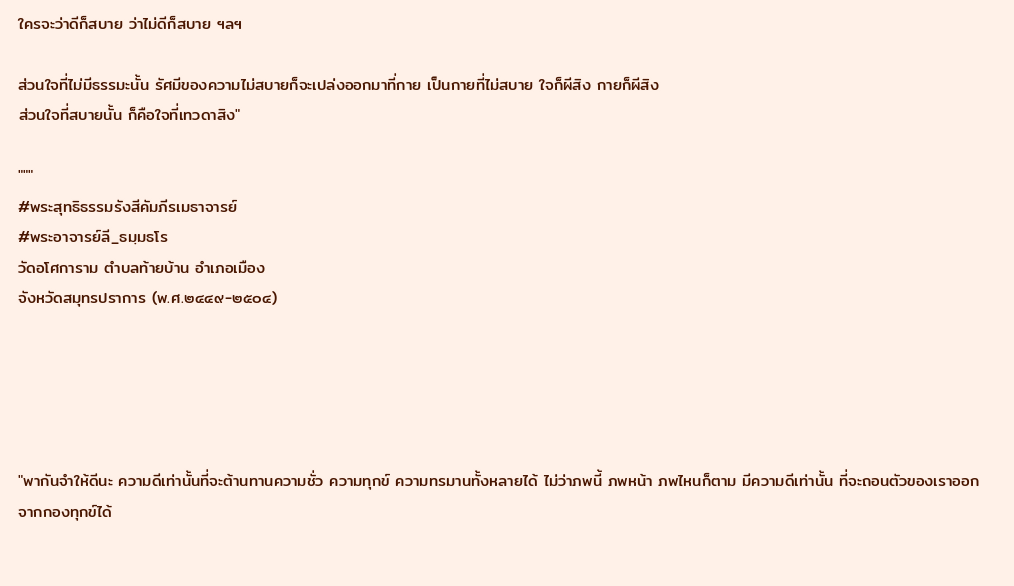ใครจะว่าดีก็สบาย ว่าไม่ดีก็สบาย ฯลฯ

ส่วนใจที่ไม่มีธรรมะนั้น รัศมีของความไม่สบายก็จะเปล่งออกมาที่กาย เป็นกายที่ไม่สบาย ใจก็ผีสิง กายก็ผีสิง
ส่วนใจที่สบายนั้น ก็คือใจที่เทวดาสิง"

"""
#พระสุทธิธรรมรังสีคัมภีรเมธาจารย์
#พระอาจารย์ลี_ธมฺมธโร
วัดอโศการาม ตำบลท้ายบ้าน อำเภอเมือง
จังหวัดสมุทรปราการ (พ.ศ.๒๔๔๙-๒๕๐๔)





"พากันจำให้ดีนะ ความดีเท่านั้นที่จะต้านทานความชั่ว ความทุกข์ ความทรมานทั้งหลายได้ ไม่ว่าภพนี้ ภพหน้า ภพไหนก็ตาม มีความดีเท่านั้น ที่จะถอนตัวของเราออกจากกองทุกข์ได้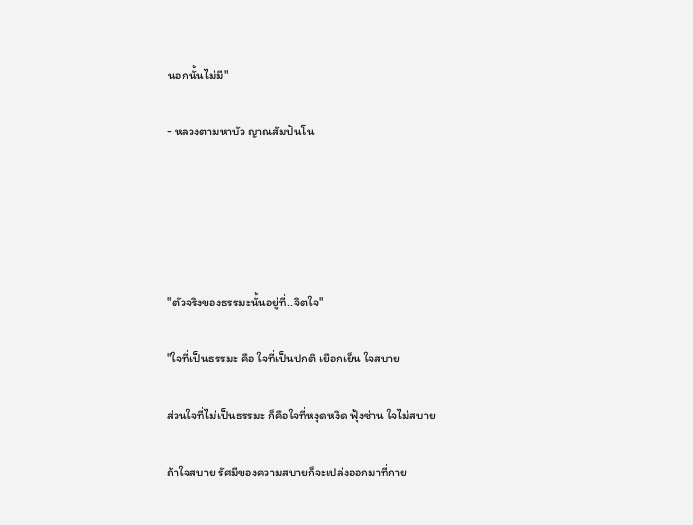นอกนั้นไม่มี"

- หลวงตามหาบัว ญาณสัมปันโน





"ตัวจริงของธรรมะนั้นอยู่ที่..จิตใจ"

"ใจที่เป็นธรรมะ คือ ใจที่เป็นปกติ เยือกเย็น ใจสบาย

ส่วนใจที่ไม่เป็นธรรมะ ก็คือใจที่หงุดหงิด ฟุ้งซ่าน ใจไม่สบาย

ถ้าใจสบาย รัศมีของความสบายก็จะเปล่งออกมาที่กาย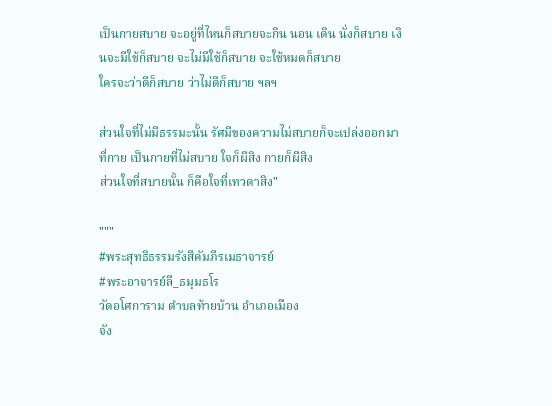เป็นกายสบาย จะอยู่ที่ไหนก็สบายจะกิน นอน เดิน นั่งก็สบาย เงินจะมีใช้ก็สบาย จะไม่มีใช้ก็สบาย จะใช้หมดก็สบาย
ใครจะว่าดีก็สบาย ว่าไม่ดีก็สบาย ฯลฯ

ส่วนใจที่ไม่มีธรรมะนั้น รัศมีของความไม่สบายก็จะเปล่งออกมาที่กาย เป็นกายที่ไม่สบาย ใจก็ผีสิง กายก็ผีสิง
ส่วนใจที่สบายนั้น ก็คือใจที่เทวดาสิง"

"""
#พระสุทธิธรรมรังสีคัมภีรเมธาจารย์
#พระอาจารย์ลี_ธมฺมธโร
วัดอโศการาม ตำบลท้ายบ้าน อำเภอเมือง
จัง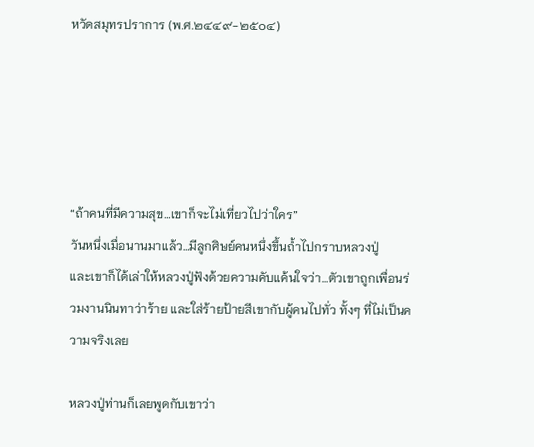หวัดสมุทรปราการ (พ.ศ.๒๔๔๙-๒๕๐๔)





“ถ้าคนที่มีความสุข…เขาก็จะไม่เที่ยวไปว่าใคร”
วันหนึ่งเมื่อนานมาแล้ว…มีลูกศิษย์คนหนึ่งขึ้นถ้ำไปกราบหลวงปู่
และเขาก็ได้เล่าให้หลวงปู่ฟังด้วยความคับแค้นใจว่า…ตัวเขาถูกเพื่อนร่วมงานนินทาว่าร้าย และใส่ร้ายป้ายสีเขากับผู้คนไปทั่ว ทั้งๆ ที่ไม่เป็นความจริงเลย

หลวงปู่ท่านก็เลยพูดกับเขาว่า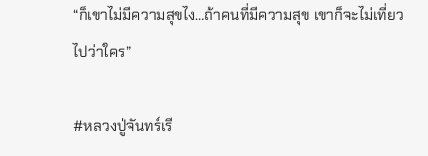“ก็เขาไม่มีความสุขไง…ถ้าคนที่มีความสุข เขาก็จะไม่เที่ยวไปว่าใคร”

#หลวงปู่จันทร์เรี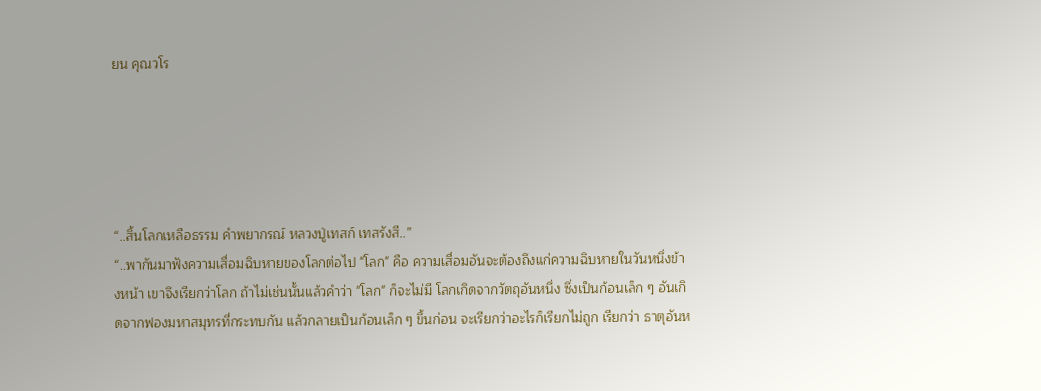ยน คุณวโร





“..สิ้นโลกเหลือธรรม คำพยากรณ์ หลวงปู่เทสก์ เทสรังสี..”
“..พากันมาฟังความเสื่อมฉิบหายของโลกต่อไป "โลก" คือ ความเสื่อมอันจะต้องถึงแก่ความฉิบหายในวันหนึ่งข้างหน้า เขาจึงเรียกว่าโลก ถ้าไม่เช่นนั้นแล้วคำว่า "โลก" ก็จะไม่มี โลกเกิดจากวัตถุอันหนึ่ง ซึ่งเป็นก้อนเล็ก ๆ อันเกิดจากฟองมหาสมุทรที่กระทบกัน แล้วกลายเป็นก้อนเล็ก ๆ ขึ้นก่อน จะเรียกว่าอะไรก็เรียกไม่ถูก เรียกว่า ธาตุอันห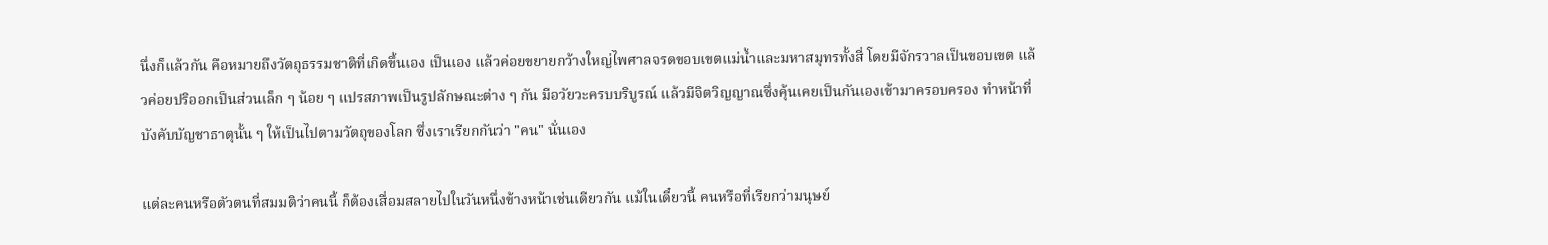นึ่งก็แล้วกัน คือหมายถึงวัตถุธรรมชาติที่เกิดขึ้นเอง เป็นเอง แล้วค่อยขยายกว้างใหญ่ไพศาลจรดขอบเขตแม่น้ำและมหาสมุทรทั้งสี่ โดยมีจักรวาลเป็นขอบเขต แล้วค่อยปริออกเป็นส่วนเล็ก ๆ น้อย ๆ แปรสภาพเป็นรูปลักษณะต่าง ๆ กัน มีอวัยวะครบบริบูรณ์ แล้วมีจิตวิญญาณซึ่งคุ้นเคยเป็นกันเองเข้ามาครอบครอง ทำหน้าที่บังคับบัญชาธาตุนั้น ๆ ให้เป็นไปตามวัตถุของโลก ซึ่งเราเรียกกันว่า "คน" นั่นเอง

แต่ละคนหรือตัวตนที่สมมติว่าคนนี้ ก็ต้องเสื่อมสลายไปในวันหนึ่งข้างหน้าเช่นเดียวกัน แม้ในเดี๋ยวนี้ คนหรือที่เรียกว่ามนุษย์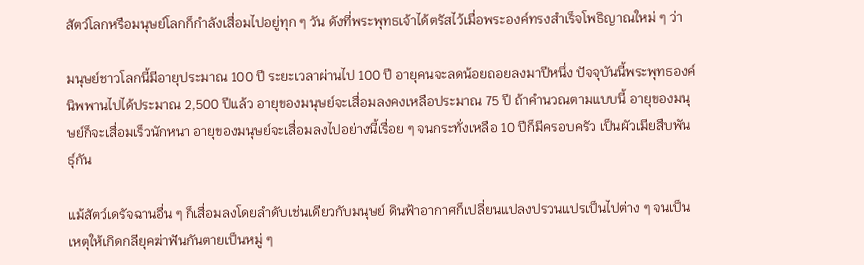สัตว์โลกหรือมนุษย์โลกก็กำลังเสื่อมไปอยู่ทุก ๆ วัน ดังที่พระพุทธเจ้าได้ตรัสไว้เมื่อพระองค์ทรงสำเร็จโพธิญาณใหม่ ๆ ว่า

มนุษย์ชาวโลกนี้มีอายุประมาณ 100 ปี ระยะเวลาผ่านไป 100 ปี อายุคนจะลดน้อยถอยลงมาปีหนึ่ง ปัจจุบันนี้พระพุทธองค์นิพพานไปได้ประมาณ 2,500 ปีแล้ว อายุของมนุษย์จะเสื่อมลงคงเหลือประมาณ 75 ปี ถ้าคำนวณตามแบบนี้ อายุของมนุษย์ก็จะเสื่อมเร็วนักหนา อายุของมนุษย์จะเสื่อมลงไปอย่างนี้เรื่อย ๆ จนกระทั่งเหลือ 10 ปีก็มีครอบครัว เป็นผัวเมียสืบพันธุ์กัน

แม้สัตว์เดรัจฉานอื่น ๆ ก็เสื่อมลงโดยลำดับเช่นเดียวกับมนุษย์ ดินฟ้าอากาศก็เปลี่ยนแปลงปรวนแปรเป็นไปต่าง ๆ จนเป็นเหตุให้เกิดกลียุคฆ่าฟันกันตายเป็นหมู่ ๆ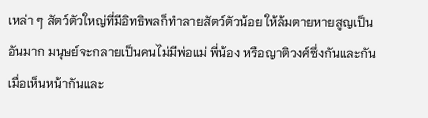เหล่า ๆ สัตว์ตัวใหญ่ที่มีอิทธิพลก็ทำลายสัตว์ตัวน้อย ให้ล้มตายหายสูญเป็นอันมาก มนุษย์จะกลายเป็นคนไม่มีพ่อแม่ พี่น้อง หรือญาติวงศ์ซึ่งกันและกัน เมื่อเห็นหน้ากันและ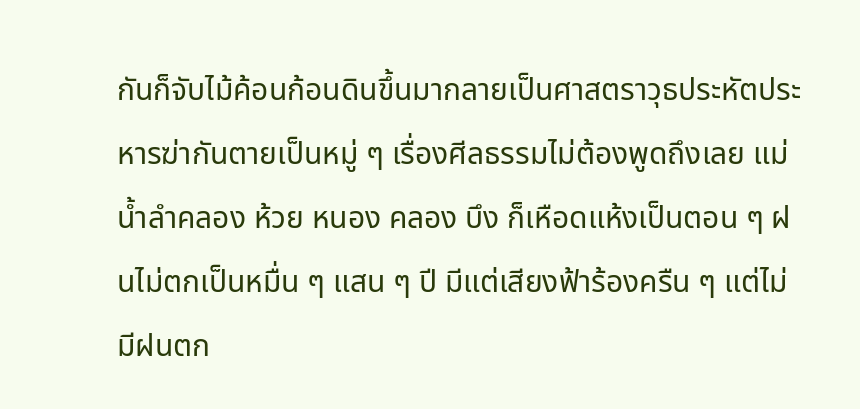กันก็จับไม้ค้อนก้อนดินขึ้นมากลายเป็นศาสตราวุธประหัตประหารฆ่ากันตายเป็นหมู่ ๆ เรื่องศีลธรรมไม่ต้องพูดถึงเลย แม่น้ำลำคลอง ห้วย หนอง คลอง บึง ก็เหือดแห้งเป็นตอน ๆ ฝนไม่ตกเป็นหมื่น ๆ แสน ๆ ปี มีแต่เสียงฟ้าร้องครืน ๆ แต่ไม่มีฝนตก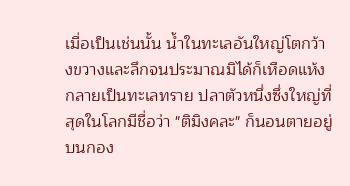เมื่อเป็นเช่นนั้น น้ำในทะเลอันใหญ่โตกว้างขวางและลึกจนประมาณมิได้ก็เหือดแห้งกลายเป็นทะเลทราย ปลาตัวหนึ่งซึ่งใหญ่ที่สุดในโลกมีชื่อว่า "ติมิงคละ" ก็นอนตายอยู่บนกอง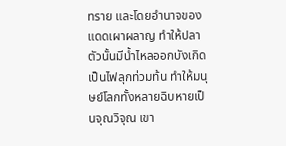ทราย และโดยอำนาจของแดดเผาผลาญ ทำให้ปลาตัวนั้นมีน้ำไหลออกบังเกิดเป็นไฟลุกท่วมท้น ทำให้มนุษย์โลกทั้งหลายฉิบหายเป็นจุณวิจุณ เขา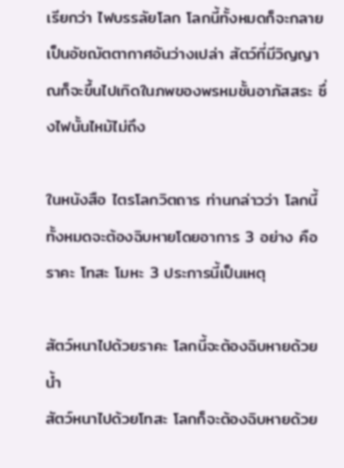เรียกว่า ไฟบรรลัยโลก โลกนี้ทั้งหมดก็จะกลายเป็นอัชฌัตตากาศอันว่างเปล่า สัตว์ที่มีวิญญาณก็จะขึ้นไปเกิดในภพของพรหมชั้นอาภัสสระ ซึ่งไฟนั้นไหม้ไม่ถึง

ในหนังสือ ไตรโลกวิตถาร ท่านกล่าวว่า โลกนี้ทั้งหมดจะต้องฉิบหายโดยอาการ 3 อย่าง คือ ราคะ โทสะ โมหะ 3 ประการนี้เป็นเหตุ

สัตว์หนาไปด้วยราคะ โลกนี้จะต้องฉิบหายด้วยน้ำ
สัตว์หนาไปด้วยโทสะ โลกก็จะต้องฉิบหายด้วย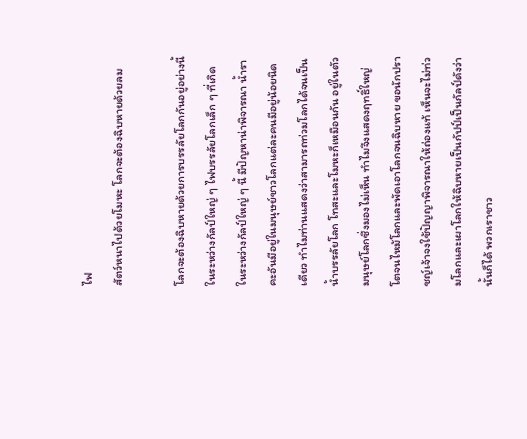ไฟ
สัตว์หนาไปด้วยโมหะ โลกจะต้องฉิบหายด้วยลม

โลกจะต้องฉิบหายด้วยการบรรลัยโลกกันอยู่อย่างนี้ในระหว่างกัลป์ใหญ่ ๆ ไฟบรรลัยโลกเล็ก ๆ ที่เกิดในระหว่างกัลป์ใหญ่ ๆ นี้ มีปัญหาน่าพิจารณา น้ำราคะอันมีอยู่ในมนุษย์ชาวโลกแต่ละคนมีอยู่น้อยนิดเดียว ทำไมท่านแสดงว่าสามารถท่วมโลกได้จนเป็นน้ำบรรลัยโลก โทสะและโมหะก็เหมือนกัน อยู่ในตัวมนุษย์โลกซึ่งมองไม่เห็น ทำไมจึงแสดงฤทธิ์ใหญ่โตจนไหม้โลกและพัดเอาโลกจนฉิบหาย ขอนักปราชญ์เจ้าจงใช้ปัญญาพิจารณาให้ถ่องแท้ เห็นจะไม่ท่วมโลกและเผาโลกให้ฉิบหายเป็นกัปป์เป็นกัลป์ดังว่านั้นก็ได้ พวกเราชาว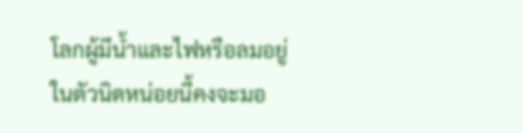โลกผู้มีน้ำและไฟหรือลมอยู่ในตัวนิดหน่อยนี้คงจะมอ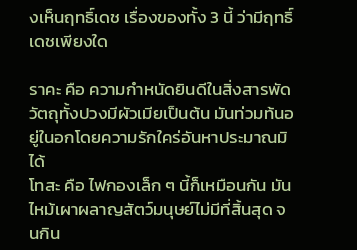งเห็นฤทธิ์เดช เรื่องของทั้ง 3 นี้ ว่ามีฤทธิ์เดชเพียงใด

ราคะ คือ ความกำหนัดยินดีในสิ่งสารพัดวัตถุทั้งปวงมีผัวเมียเป็นต้น มันท่วมท้นอยู่ในอกโดยความรักใคร่อันหาประมาณมิได้
โทสะ คือ ไฟกองเล็ก ๆ นี้ก็เหมือนกัน มันไหม้เผาผลาญสัตว์มนุษย์ไม่มีที่สิ้นสุด จนกิน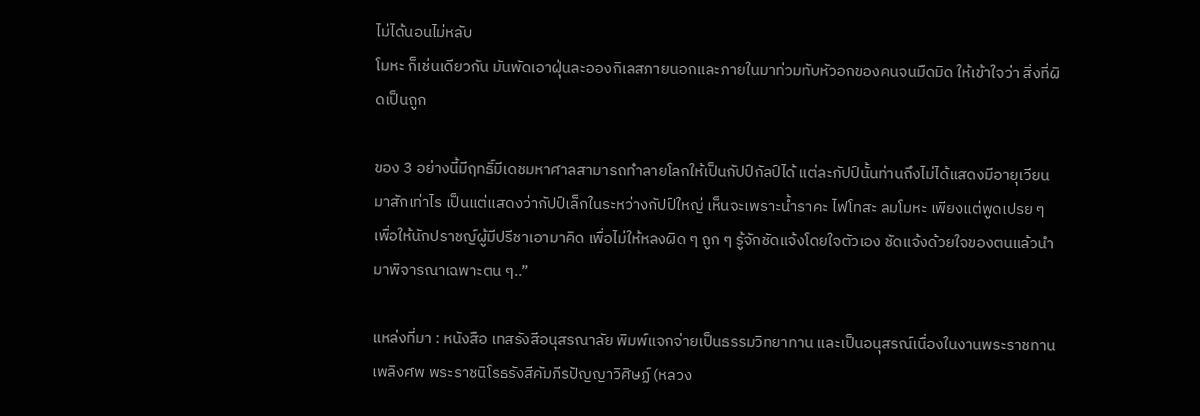ไม่ได้นอนไม่หลับ
โมหะ ก็เช่นเดียวกัน มันพัดเอาฝุ่นละอองกิเลสภายนอกและภายในมาท่วมทับหัวอกของคนจนมืดมิด ให้เข้าใจว่า สิ่งที่ผิดเป็นถูก

ของ 3 อย่างนี้มีฤทธิ์มีเดชมหาศาลสามารถทำลายโลกให้เป็นกัปป์กัลป์ได้ แต่ละกัปป์นั้นท่านถึงไม่ได้แสดงมีอายุเวียนมาสักเท่าไร เป็นแต่แสดงว่ากัปป์เล็กในระหว่างกัปป์ใหญ่ เห็นจะเพราะน้ำราคะ ไฟโทสะ ลมโมหะ เพียงแต่พูดเปรย ๆ เพื่อให้นักปราชญ์ผู้มีปรีชาเอามาคิด เพื่อไม่ให้หลงผิด ๆ ถูก ๆ รู้จักชัดแจ้งโดยใจตัวเอง ชัดแจ้งด้วยใจของตนแล้วนำมาพิจารณาเฉพาะตน ๆ..”

แหล่งที่มา : หนังสือ เทสรังสีอนุสรณาลัย พิมพ์แจกจ่ายเป็นธรรมวิทยาทาน และเป็นอนุสรณ์เนื่องในงานพระราชทานเพลิงศพ พระราชนิโรธรังสีคัมภีรปัญญาวิศิษฏ์ (หลวง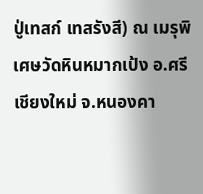ปู่เทสก์ เทสรังสี) ณ เมรุพิเศษวัดหินหมากเป้ง อ.ศรีเชียงใหม่ จ.หนองคา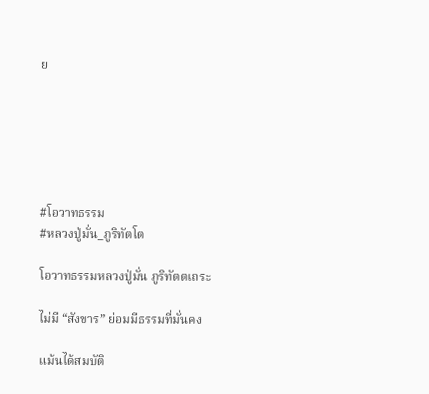ย






#โอวาทธรรม
#หลวงปู่มั่น_ภูริทัตโต

โอวาทธรรมหลวงปู่มั่น ภูริทัตตเถระ

ไม่มี “สังขาร” ย่อมมีธรรมที่มั่นคง

แม้นได้สมบัติ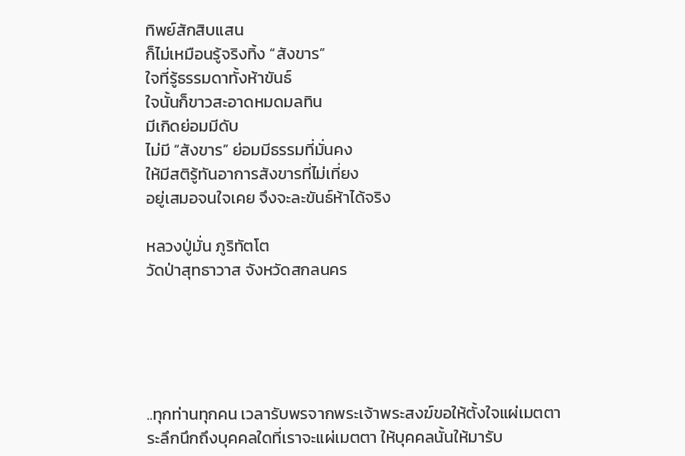ทิพย์สักสิบแสน
ก็ไม่เหมือนรู้จริงทิ้ง “สังขาร”
ใจที่รู้ธรรมดาทั้งห้าขันธ์
ใจนั้นก็ขาวสะอาดหมดมลทิน
มีเกิดย่อมมีดับ
ไม่มี “สังขาร” ย่อมมีธรรมที่มั่นคง
ให้มีสติรู้ทันอาการสังขารที่ไม่เที่ยง
อยู่เสมอจนใจเคย จึงจะละขันธ์ห้าได้จริง

หลวงปู่มั่น ภูริทัตโต
วัดป่าสุทธาวาส จังหวัดสกลนคร





..ทุกท่านทุกคน เวลารับพรจากพระเจ้าพระสงฆ์ขอให้ตั้งใจแผ่เมตตา ระลึกนึกถึงบุคคลใดที่เราจะแผ่เมตตา ให้บุคคลนั้นให้มารับ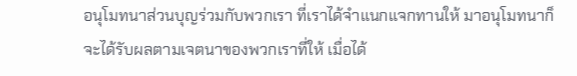อนุโมทนาส่วนบุญร่วมกับพวกเรา ที่เราได้จำแนกแจกทานให้ มาอนุโมทนาก็จะได้รับผลตามเจตนาของพวกเราที่ให้ เมื่อได้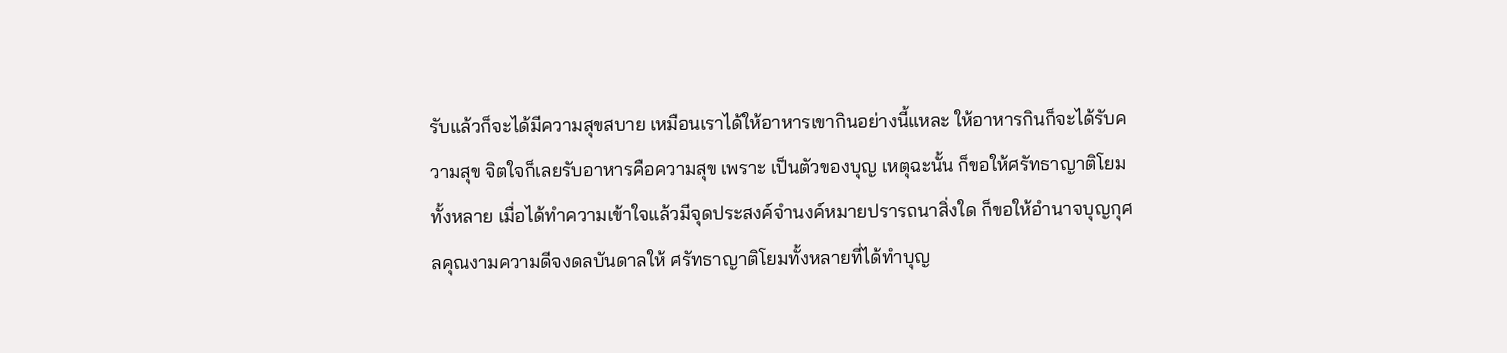รับแล้วก็จะได้มีความสุขสบาย เหมือนเราได้ให้อาหารเขากินอย่างนี้แหละ ให้อาหารกินก็จะได้รับความสุข จิตใจก็เลยรับอาหารคือความสุข เพราะ เป็นตัวของบุญ เหตุฉะนั้น ก็ขอให้ศรัทธาญาติโยมทั้งหลาย เมื่อได้ทำความเข้าใจแล้วมีจุดประสงค์จำนงค์หมายปรารถนาสิ่งใด ก็ขอให้อำนาจบุญกุศลคุณงามความดีจงดลบันดาลให้ ศรัทธาญาติโยมทั้งหลายที่ได้ทำบุญ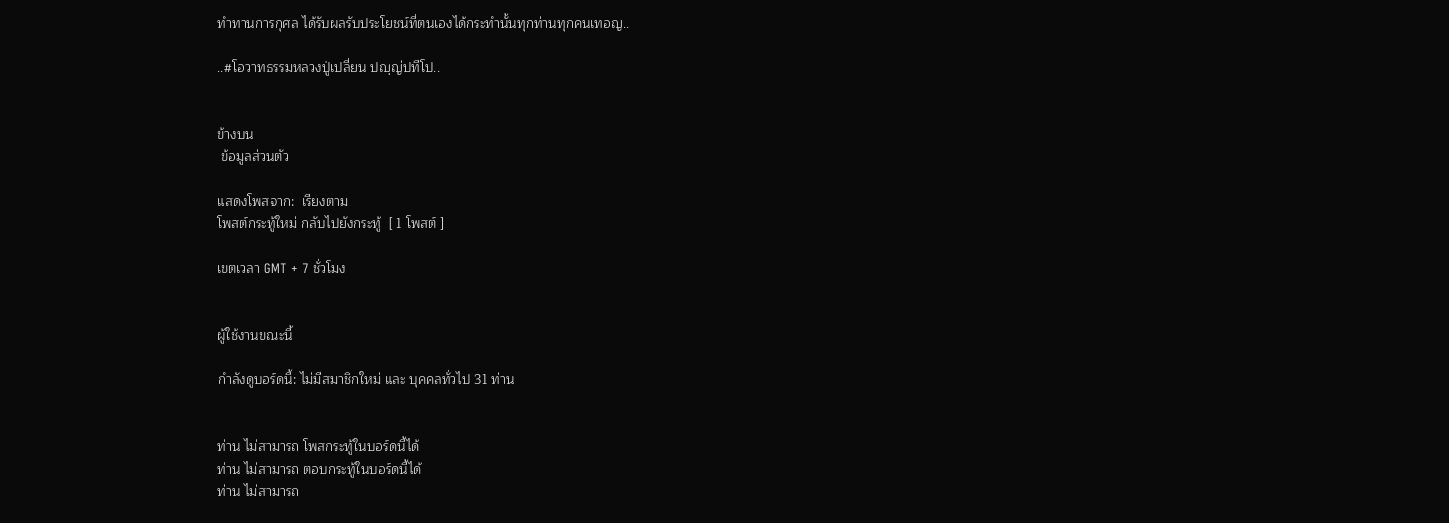ทำทานการกุศล ได้รับผลรับประโยชน์ที่ตนเองได้กระทำนั้นทุกท่านทุกคนเทอญ..

..#โอวาทธรรมหลวงปู่เปลี่ยน ปญฺญ่ปทีโป..


ข้างบน
 ข้อมูลส่วนตัว

แสดงโพสจาก:  เรียงตาม
โพสต์กระทู้ใหม่ กลับไปยังกระทู้  [ 1 โพสต์ ]

เขตเวลา GMT + 7 ชั่วโมง


ผู้ใช้งานขณะนี้

กำลังดูบอร์ดนี้: ไม่มีสมาชิกใหม่ และ บุคคลทั่วไป 31 ท่าน


ท่าน ไม่สามารถ โพสกระทู้ในบอร์ดนี้ได้
ท่าน ไม่สามารถ ตอบกระทู้ในบอร์ดนี้ได้
ท่าน ไม่สามารถ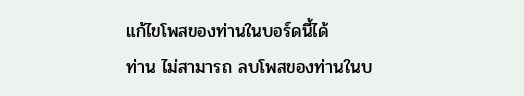แก้ไขโพสของท่านในบอร์ดนี้ได้
ท่าน ไม่สามารถ ลบโพสของท่านในบ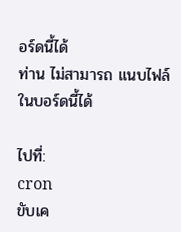อร์ดนี้ได้
ท่าน ไม่สามารถ แนบไฟล์ในบอร์ดนี้ได้

ไปที่:
cron
ขับเค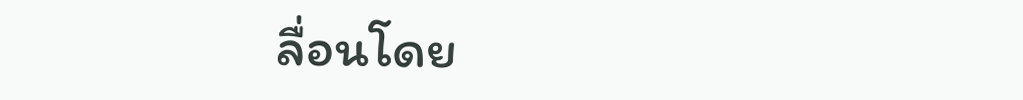ลื่อนโดย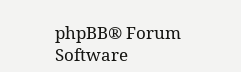phpBB® Forum Software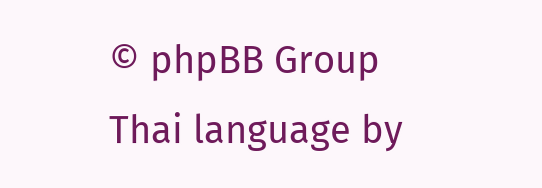© phpBB Group
Thai language by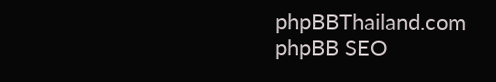phpBBThailand.com
phpBB SEO